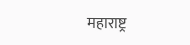महाराष्ट्र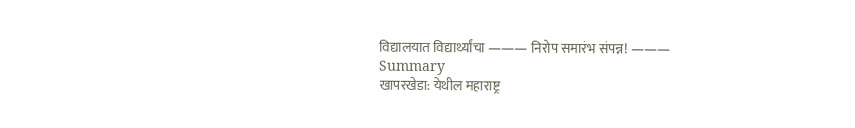विद्यालयात विद्यार्थ्यांचा ——— निरोप समारंभ संपन्न! ———
Summary
खापरखेडा: येथील महाराष्ट्र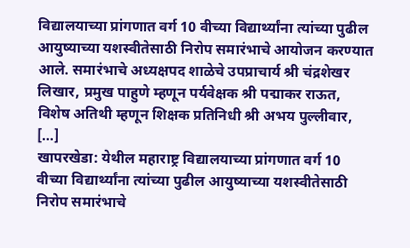विद्यालयाच्या प्रांगणात वर्ग 10 वीच्या विद्यार्थ्यांना त्यांच्या पुढील आयुष्याच्या यशस्वीतेसाठी निरोप समारंभाचे आयोजन करण्यात आले. समारंभाचे अध्यक्षपद शाळेचे उपप्राचार्य श्री चंद्रशेखर लिखार, प्रमुख पाहुणे म्हणून पर्यवेक्षक श्री पद्माकर राऊत, विशेष अतिथी म्हणून शिक्षक प्रतिनिधी श्री अभय पुल्लीवार, […]
खापरखेडा: येथील महाराष्ट्र विद्यालयाच्या प्रांगणात वर्ग 10 वीच्या विद्यार्थ्यांना त्यांच्या पुढील आयुष्याच्या यशस्वीतेसाठी निरोप समारंभाचे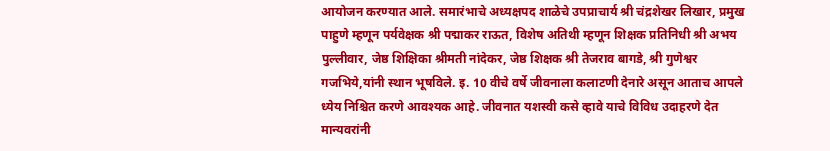आयोजन करण्यात आले. समारंभाचे अध्यक्षपद शाळेचे उपप्राचार्य श्री चंद्रशेखर लिखार, प्रमुख पाहुणे म्हणून पर्यवेक्षक श्री पद्माकर राऊत, विशेष अतिथी म्हणून शिक्षक प्रतिनिधी श्री अभय पुल्लीवार, जेष्ठ शिक्षिका श्रीमती नांदेकर, जेष्ठ शिक्षक श्री तेजराव बागडे, श्री गुणेश्वर गजभिये,यांनी स्थान भूषविले. इ. 10 वीचे वर्षे जीवनाला कलाटणी देनारे असून आताच आपले ध्येय निश्चित करणे आवश्यक आहे. जीवनात यशस्वी कसे व्हावे याचे विविध उदाहरणे देत मान्यवरांनी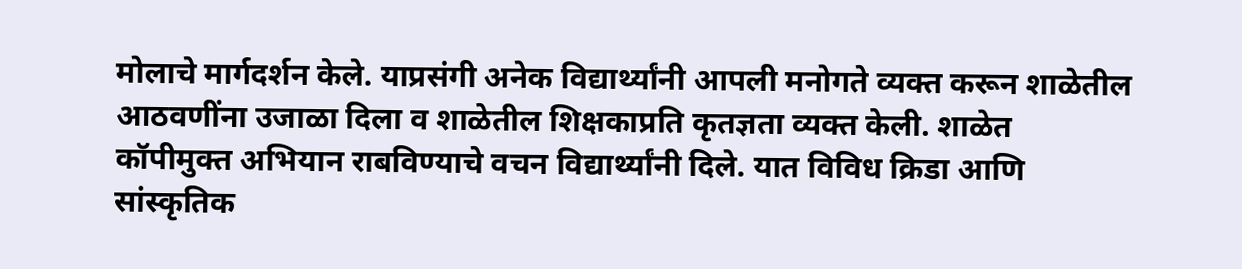मोलाचे मार्गदर्शन केले. याप्रसंगी अनेक विद्यार्थ्यांनी आपली मनोगते व्यक्त करून शाळेतील आठवणींना उजाळा दिला व शाळेतील शिक्षकाप्रति कृतज्ञता व्यक्त केली. शाळेत कॉपीमुक्त अभियान राबविण्याचे वचन विद्यार्थ्यांनी दिले. यात विविध क्रिडा आणि सांस्कृतिक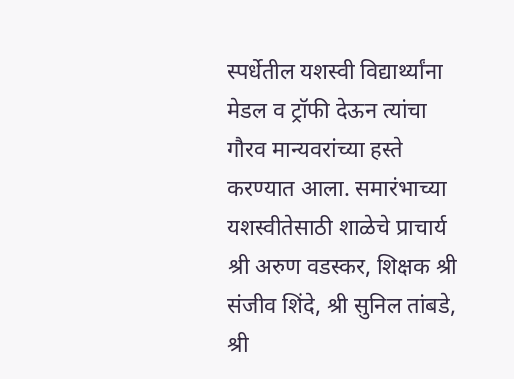स्पर्धेतील यशस्वी विद्यार्थ्यांना मेडल व ट्रॉफी देऊन त्यांचा गौरव मान्यवरांच्या हस्ते करण्यात आला. समारंभाच्या यशस्वीतेसाठी शाळेचे प्राचार्य श्री अरुण वडस्कर, शिक्षक श्री संजीव शिंदे, श्री सुनिल तांबडे, श्री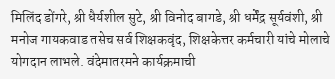मिलिंद डोंगरे, श्री धैर्यशील सुटे, श्री विनोद बागडे, श्री धर्मेंद्र सूर्यवंशी, श्री मनोज गायकवाड तसेच सर्व शिक्षकवृंद, शिक्षकेत्तर कर्मचारी यांचे मोलाचे योगदान लाभले. वंदेमातरमने कार्यक्रमाची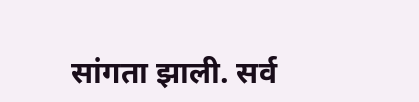सांगता झाली. सर्व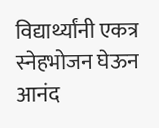विद्यार्थ्यांनी एकत्र स्नेहभोजन घेऊन आनंद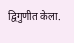द्विगुणीत केला.